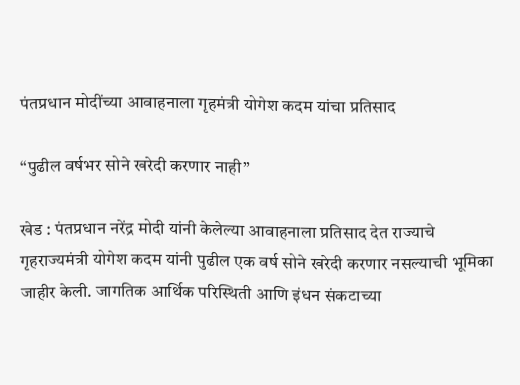पंतप्रधान मोदींच्या आवाहनाला गृहमंत्री योगेश कदम यांचा प्रतिसाद

“पुढील वर्षभर सोने खरेदी करणार नाही”

खेड : पंतप्रधान नरेंद्र मोदी यांनी केलेल्या आवाहनाला प्रतिसाद देत राज्याचे गृहराज्यमंत्री योगेश कदम यांनी पुढील एक वर्ष सोने खरेदी करणार नसल्याची भूमिका जाहीर केली. जागतिक आर्थिक परिस्थिती आणि इंधन संकटाच्या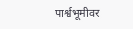पार्श्वभूमीवर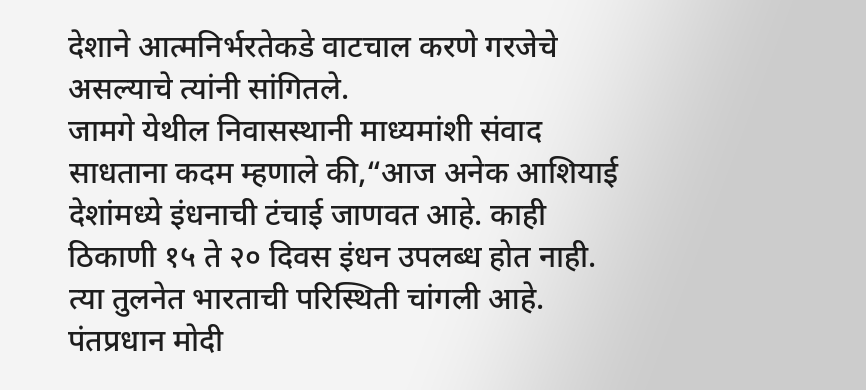देशाने आत्मनिर्भरतेकडे वाटचाल करणे गरजेचे असल्याचे त्यांनी सांगितले.
जामगे येथील निवासस्थानी माध्यमांशी संवाद साधताना कदम म्हणाले की,“आज अनेक आशियाई देशांमध्ये इंधनाची टंचाई जाणवत आहे. काही ठिकाणी १५ ते २० दिवस इंधन उपलब्ध होत नाही. त्या तुलनेत भारताची परिस्थिती चांगली आहे. पंतप्रधान मोदी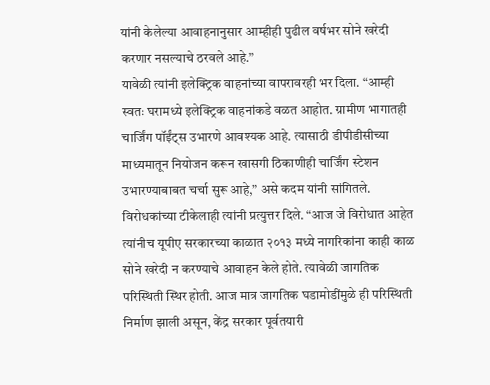यांनी केलेल्या आवाहनानुसार आम्हीही पुढील वर्षभर सोने खरेदी करणार नसल्याचे ठरवले आहे.”
यावेळी त्यांनी इलेक्ट्रिक वाहनांच्या वापरावरही भर दिला. “आम्ही स्वतः घरामध्ये इलेक्ट्रिक वाहनांकडे वळत आहोत. ग्रामीण भागातही चार्जिंग पॉईंट्स उभारणे आवश्यक आहे. त्यासाठी डीपीडीसीच्या माध्यमातून नियोजन करून खासगी ठिकाणीही चार्जिंग स्टेशन उभारण्याबाबत चर्चा सुरू आहे,” असे कदम यांनी सांगितले.
विरोधकांच्या टीकेलाही त्यांनी प्रत्युत्तर दिले. “आज जे विरोधात आहेत त्यांनीच यूपीए सरकारच्या काळात २०१३ मध्ये नागरिकांना काही काळ सोने खरेदी न करण्याचे आवाहन केले होते. त्यावेळी जागतिक परिस्थिती स्थिर होती. आज मात्र जागतिक घडामोडींमुळे ही परिस्थिती निर्माण झाली असून, केंद्र सरकार पूर्वतयारी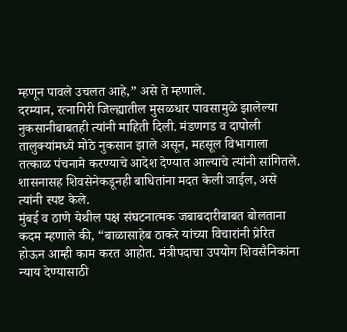म्हणून पावले उचलत आहे,” असे ते म्हणाले.
दरम्यान, रत्नागिरी जिल्ह्यातील मुसळधार पावसामुळे झालेल्या नुकसानीबाबतही त्यांनी माहिती दिली. मंडणगड व दापोली तालुक्यांमध्ये मोठे नुकसान झाले असून, महसूल विभागाला तत्काळ पंचनामे करण्याचे आदेश देण्यात आल्याचे त्यांनी सांगितले. शासनासह शिवसेनेकडूनही बाधितांना मदत केली जाईल, असे त्यांनी स्पष्ट केले.
मुंबई व ठाणे येथील पक्ष संघटनात्मक जबाबदारीबाबत बोलताना कदम म्हणाले की, “बाळासाहेब ठाकरे यांच्या विचारांनी प्रेरित होऊन आम्ही काम करत आहोत. मंत्रीपदाचा उपयोग शिवसैनिकांना न्याय देण्यासाठी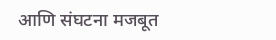आणि संघटना मजबूत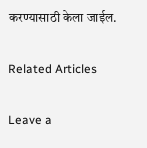करण्यासाठी केला जाईल.

Related Articles

Leave a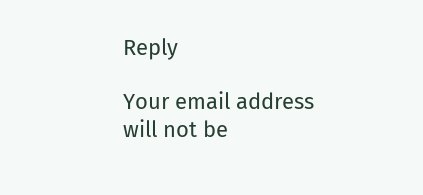Reply

Your email address will not be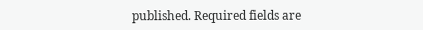published. Required fields are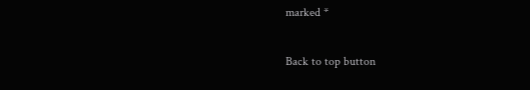marked *

Back to top button